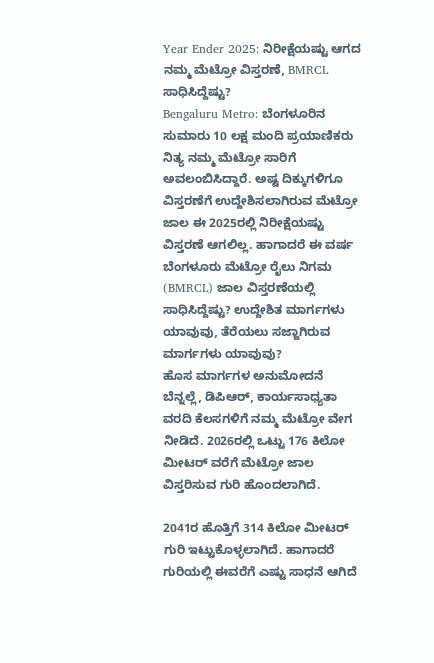Year Ender 2025: ನಿರೀಕ್ಷೆಯಷ್ಟು ಆಗದ ನಮ್ಮ ಮೆಟ್ರೋ ವಿಸ್ತರಣೆ, BMRCL ಸಾಧಿಸಿದ್ದೆಷ್ಟು?
Bengaluru Metro: ಬೆಂಗಳೂರಿನ ಸುಮಾರು 10 ಲಕ್ಷ ಮಂದಿ ಪ್ರಯಾಣಿಕರು ನಿತ್ಯ ನಮ್ಮ ಮೆಟ್ರೋ ಸಾರಿಗೆ ಅವಲಂಬಿಸಿದ್ದಾರೆ. ಅಷ್ಟ ದಿಕ್ಕುಗಳಿಗೂ ವಿಸ್ತರಣೆಗೆ ಉದ್ದೇಶಿಸಲಾಗಿರುವ ಮೆಟ್ರೋ ಜಾಲ ಈ 2025ರಲ್ಲಿ ನಿರೀಕ್ಷೆಯಷ್ಟು ವಿಸ್ತರಣೆ ಆಗಲಿಲ್ಲ. ಹಾಗಾದರೆ ಈ ವರ್ಷ ಬೆಂಗಳೂರು ಮೆಟ್ರೋ ರೈಲು ನಿಗಮ (BMRCL) ಜಾಲ ವಿಸ್ತರಣೆಯಲ್ಲಿ ಸಾಧಿಸಿದ್ದೆಷ್ಟು? ಉದ್ದೇಶಿತ ಮಾರ್ಗಗಳು ಯಾವುವು, ತೆರೆಯಲು ಸಜ್ಜಾಗಿರುವ ಮಾರ್ಗಗಳು ಯಾವುವು?
ಹೊಸ ಮಾರ್ಗಗಳ ಅನುಮೋದನೆ ಬೆನ್ನಲ್ಲೆ, ಡಿಪಿಆರ್, ಕಾರ್ಯಸಾಧ್ಯತಾ ವರದಿ ಕೆಲಸಗಳಿಗೆ ನಮ್ಮ ಮೆಟ್ರೋ ವೇಗ ನೀಡಿದೆ. 2026ರಲ್ಲಿ ಒಟ್ಟು 176 ಕಿಲೋ ಮೀಟರ್ ವರೆಗೆ ಮೆಟ್ರೋ ಜಾಲ ವಿಸ್ತರಿಸುವ ಗುರಿ ಹೊಂದಲಾಗಿದೆ.

2041ರ ಹೊತ್ತಿಗೆ 314 ಕಿಲೋ ಮೀಟರ್ ಗುರಿ ಇಟ್ಟುಕೊಳ್ಳಲಾಗಿದೆ. ಹಾಗಾದರೆ ಗುರಿಯಲ್ಲಿ ಈವರೆಗೆ ಎಷ್ಟು ಸಾಧನೆ ಆಗಿದೆ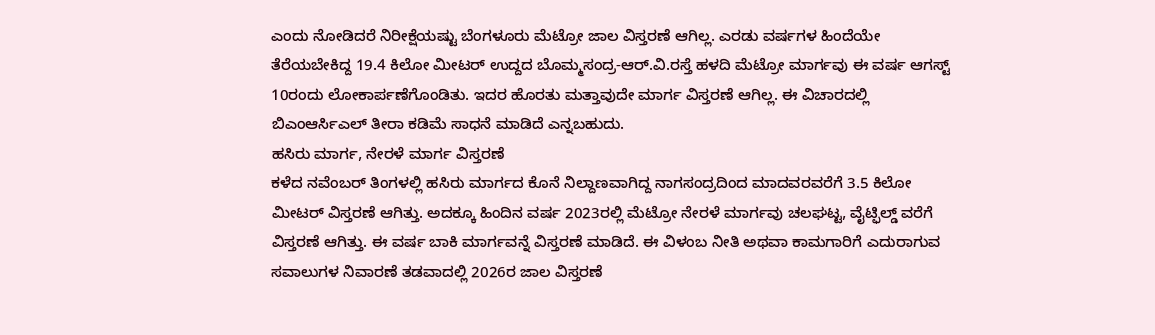ಎಂದು ನೋಡಿದರೆ ನಿರೀಕ್ಷೆಯಷ್ಟು ಬೆಂಗಳೂರು ಮೆಟ್ರೋ ಜಾಲ ವಿಸ್ತರಣೆ ಆಗಿಲ್ಲ. ಎರಡು ವರ್ಷಗಳ ಹಿಂದೆಯೇ ತೆರೆಯಬೇಕಿದ್ದ 19.4 ಕಿಲೋ ಮೀಟರ್ ಉದ್ದದ ಬೊಮ್ಮಸಂದ್ರ-ಆರ್.ವಿ.ರಸ್ತೆ ಹಳದಿ ಮೆಟ್ರೋ ಮಾರ್ಗವು ಈ ವರ್ಷ ಆಗಸ್ಟ್ 10ರಂದು ಲೋಕಾರ್ಪಣೆಗೊಂಡಿತು. ಇದರ ಹೊರತು ಮತ್ತಾವುದೇ ಮಾರ್ಗ ವಿಸ್ತರಣೆ ಆಗಿಲ್ಲ. ಈ ವಿಚಾರದಲ್ಲಿ ಬಿಎಂಆರ್ಸಿಎಲ್ ತೀರಾ ಕಡಿಮೆ ಸಾಧನೆ ಮಾಡಿದೆ ಎನ್ನಬಹುದು.
ಹಸಿರು ಮಾರ್ಗ, ನೇರಳೆ ಮಾರ್ಗ ವಿಸ್ತರಣೆ
ಕಳೆದ ನವೆಂಬರ್ ತಿಂಗಳಲ್ಲಿ ಹಸಿರು ಮಾರ್ಗದ ಕೊನೆ ನಿಲ್ದಾಣವಾಗಿದ್ದ ನಾಗಸಂದ್ರದಿಂದ ಮಾದವರವರೆಗೆ 3.5 ಕಿಲೋ ಮೀಟರ್ ವಿಸ್ತರಣೆ ಆಗಿತ್ತು. ಅದಕ್ಕೂ ಹಿಂದಿನ ವರ್ಷ 2023ರಲ್ಲಿ ಮೆಟ್ರೋ ನೇರಳೆ ಮಾರ್ಗವು ಚಲಘಟ್ಟ, ವೈಟ್ಫಿಲ್ಡ್ ವರೆಗೆ ವಿಸ್ತರಣೆ ಆಗಿತ್ತು. ಈ ವರ್ಷ ಬಾಕಿ ಮಾರ್ಗವನ್ನೆ ವಿಸ್ತರಣೆ ಮಾಡಿದೆ. ಈ ವಿಳಂಬ ನೀತಿ ಅಥವಾ ಕಾಮಗಾರಿಗೆ ಎದುರಾಗುವ ಸವಾಲುಗಳ ನಿವಾರಣೆ ತಡವಾದಲ್ಲಿ 2026ರ ಜಾಲ ವಿಸ್ತರಣೆ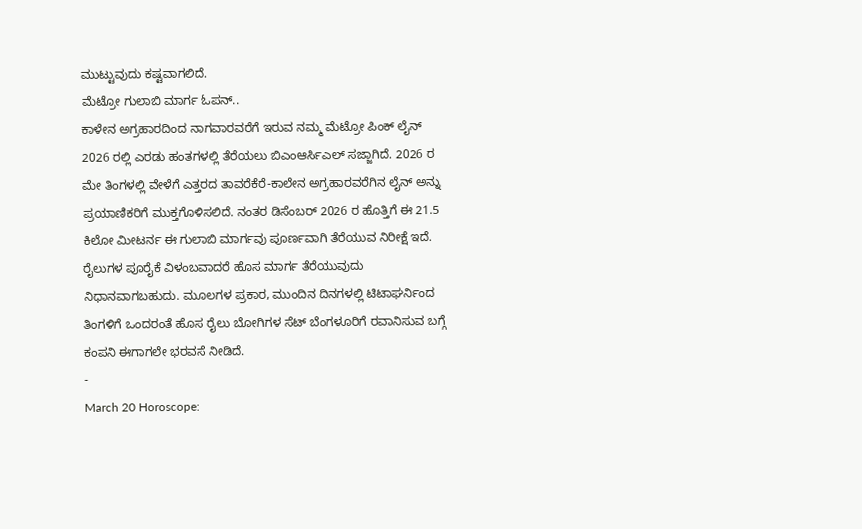ಮುಟ್ಟುವುದು ಕಷ್ಟವಾಗಲಿದೆ.
ಮೆಟ್ರೋ ಗುಲಾಬಿ ಮಾರ್ಗ ಓಪನ್..
ಕಾಳೇನ ಅಗ್ರಹಾರದಿಂದ ನಾಗವಾರವರೆಗೆ ಇರುವ ನಮ್ಮ ಮೆಟ್ರೋ ಪಿಂಕ್ ಲೈನ್ 2026 ರಲ್ಲಿ ಎರಡು ಹಂತಗಳಲ್ಲಿ ತೆರೆಯಲು ಬಿಎಂಆರ್ಸಿಎಲ್ ಸಜ್ಜಾಗಿದೆ. 2026 ರ ಮೇ ತಿಂಗಳಲ್ಲಿ ವೇಳೆಗೆ ಎತ್ತರದ ತಾವರೆಕೆರೆ-ಕಾಲೇನ ಅಗ್ರಹಾರವರೆಗಿನ ಲೈನ್ ಅನ್ನು ಪ್ರಯಾಣಿಕರಿಗೆ ಮುಕ್ತಗೊಳಿಸಲಿದೆ. ನಂತರ ಡಿಸೆಂಬರ್ 2026 ರ ಹೊತ್ತಿಗೆ ಈ 21.5 ಕಿಲೋ ಮೀಟರ್ನ ಈ ಗುಲಾಬಿ ಮಾರ್ಗವು ಪೂರ್ಣವಾಗಿ ತೆರೆಯುವ ನಿರೀಕ್ಷೆ ಇದೆ. ರೈಲುಗಳ ಪೂರೈಕೆ ವಿಳಂಬವಾದರೆ ಹೊಸ ಮಾರ್ಗ ತೆರೆಯುವುದು ನಿಧಾನವಾಗಬಹುದು. ಮೂಲಗಳ ಪ್ರಕಾರ, ಮುಂದಿನ ದಿನಗಳಲ್ಲಿ ಟಿಟಾಘರ್ನಿಂದ ತಿಂಗಳಿಗೆ ಒಂದರಂತೆ ಹೊಸ ರೈಲು ಬೋಗಿಗಳ ಸೆಟ್ ಬೆಂಗಳೂರಿಗೆ ರವಾನಿಸುವ ಬಗ್ಗೆ ಕಂಪನಿ ಈಗಾಗಲೇ ಭರವಸೆ ನೀಡಿದೆ.
-
March 20 Horoscope: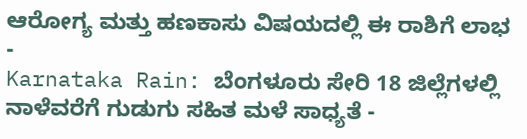ಆರೋಗ್ಯ ಮತ್ತು ಹಣಕಾಸು ವಿಷಯದಲ್ಲಿ ಈ ರಾಶಿಗೆ ಲಾಭ -
Karnataka Rain: ಬೆಂಗಳೂರು ಸೇರಿ 18 ಜಿಲ್ಲೆಗಳಲ್ಲಿ ನಾಳೆವರೆಗೆ ಗುಡುಗು ಸಹಿತ ಮಳೆ ಸಾಧ್ಯತೆ -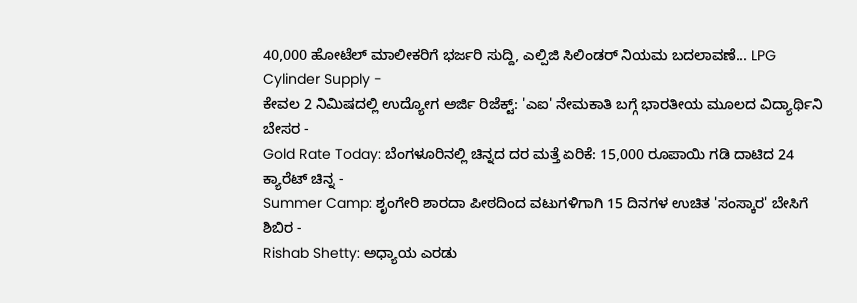40,000 ಹೋಟೆಲ್ ಮಾಲೀಕರಿಗೆ ಭರ್ಜರಿ ಸುದ್ದಿ, ಎಲ್ಪಿಜಿ ಸಿಲಿಂಡರ್ ನಿಯಮ ಬದಲಾವಣೆ... LPG Cylinder Supply -
ಕೇವಲ 2 ನಿಮಿಷದಲ್ಲಿ ಉದ್ಯೋಗ ಅರ್ಜಿ ರಿಜೆಕ್ಟ್: 'ಎಐ' ನೇಮಕಾತಿ ಬಗ್ಗೆ ಭಾರತೀಯ ಮೂಲದ ವಿದ್ಯಾರ್ಥಿನಿ ಬೇಸರ -
Gold Rate Today: ಬೆಂಗಳೂರಿನಲ್ಲಿ ಚಿನ್ನದ ದರ ಮತ್ತೆ ಏರಿಕೆ: 15,000 ರೂಪಾಯಿ ಗಡಿ ದಾಟಿದ 24 ಕ್ಯಾರೆಟ್ ಚಿನ್ನ -
Summer Camp: ಶೃಂಗೇರಿ ಶಾರದಾ ಪೀಠದಿಂದ ವಟುಗಳಿಗಾಗಿ 15 ದಿನಗಳ ಉಚಿತ 'ಸಂಸ್ಕಾರ' ಬೇಸಿಗೆ ಶಿಬಿರ -
Rishab Shetty: ಅಧ್ಯಾಯ ಎರಡು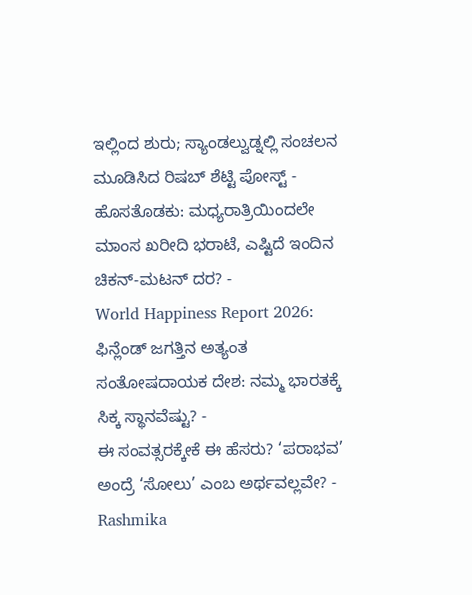ಇಲ್ಲಿಂದ ಶುರು; ಸ್ಯಾಂಡಲ್ವುಡ್ನಲ್ಲಿ ಸಂಚಲನ ಮೂಡಿಸಿದ ರಿಷಬ್ ಶೆಟ್ಟಿ ಪೋಸ್ಟ್ -
ಹೊಸತೊಡಕು: ಮಧ್ಯರಾತ್ರಿಯಿಂದಲೇ ಮಾಂಸ ಖರೀದಿ ಭರಾಟೆ, ಎಷ್ಟಿದೆ ಇಂದಿನ ಚಿಕನ್-ಮಟನ್ ದರ? -
World Happiness Report 2026: ಫಿನ್ಲೆಂಡ್ ಜಗತ್ತಿನ ಅತ್ಯಂತ ಸಂತೋಷದಾಯಕ ದೇಶ: ನಮ್ಮ ಭಾರತಕ್ಕೆ ಸಿಕ್ಕ ಸ್ಥಾನವೆಷ್ಟು? -
ಈ ಸಂವತ್ಸರಕ್ಕೇಕೆ ಈ ಹೆಸರು? ‘ಪರಾಭವ’ ಅಂದ್ರೆ ‘ಸೋಲು’ ಎಂಬ ಅರ್ಥವಲ್ಲವೇ? -
Rashmika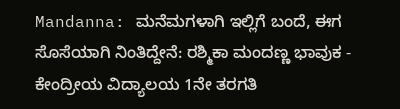Mandanna: ಮನೆಮಗಳಾಗಿ ಇಲ್ಲಿಗೆ ಬಂದೆ, ಈಗ ಸೊಸೆಯಾಗಿ ನಿಂತಿದ್ದೇನೆ: ರಶ್ಮಿಕಾ ಮಂದಣ್ಣ ಭಾವುಕ -
ಕೇಂದ್ರೀಯ ವಿದ್ಯಾಲಯ 1ನೇ ತರಗತಿ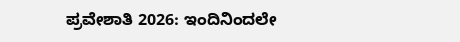ಪ್ರವೇಶಾತಿ 2026: ಇಂದಿನಿಂದಲೇ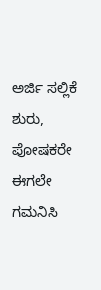ಅರ್ಜಿ ಸಲ್ಲಿಕೆ ಶುರು, ಪೋಷಕರೇ ಈಗಲೇ ಗಮನಿಸಿ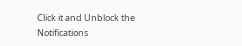Click it and Unblock the Notifications